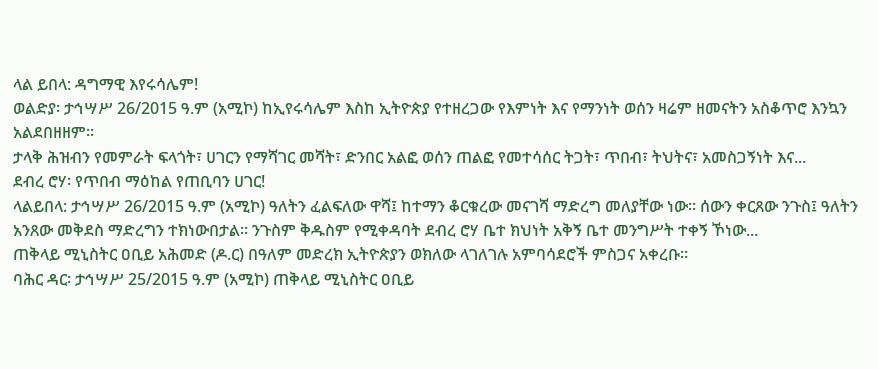ላል ይበላ: ዳግማዊ እየሩሳሌም!
ወልድያ፡ ታኅሣሥ 26/2015 ዓ.ም (አሚኮ) ከኢየሩሳሌም እስከ ኢትዮጵያ የተዘረጋው የእምነት እና የማንነት ወሰን ዛሬም ዘመናትን አስቆጥሮ እንኳን አልደበዘዘም፡፡
ታላቅ ሕዝብን የመምራት ፍላጎት፣ ሀገርን የማሻገር መሻት፣ ድንበር አልፎ ወሰን ጠልፎ የመተሳሰር ትጋት፣ ጥበብ፣ ትህትና፣ አመስጋኝነት እና...
ደብረ ሮሃ፡ የጥበብ ማዕከል የጠቢባን ሀገር!
ላልይበላ: ታኅሣሥ 26/2015 ዓ.ም (አሚኮ) ዓለትን ፈልፍለው ዋሻ፤ ከተማን ቆርቁረው መናገሻ ማድረግ መለያቸው ነው፡፡ ሰውን ቀርጸው ንጉስ፤ ዓለትን አንጸው መቅደስ ማድረግን ተክነውበታል፡፡ ንጉስም ቅዱስም የሚቀዳባት ደብረ ሮሃ ቤተ ክህነት አቅኝ ቤተ መንግሥት ተቀኝ ኾነው...
ጠቅላይ ሚኒስትር ዐቢይ አሕመድ (ዶ.ር) በዓለም መድረክ ኢትዮጵያን ወክለው ላገለገሉ አምባሳደሮች ምስጋና አቀረቡ።
ባሕር ዳር፡ ታኅሣሥ 25/2015 ዓ.ም (አሚኮ) ጠቅላይ ሚኒስትር ዐቢይ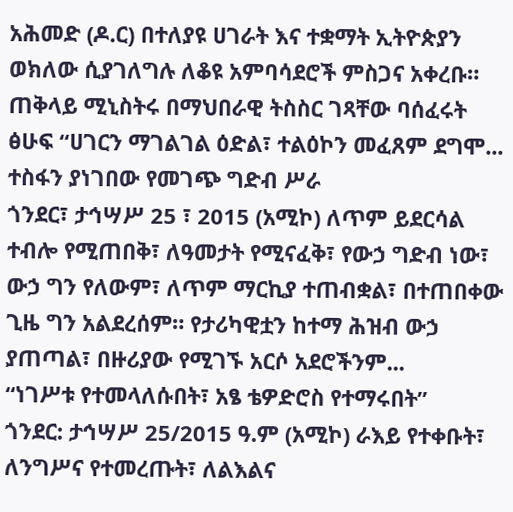አሕመድ (ዶ.ር) በተለያዩ ሀገራት እና ተቋማት ኢትዮጵያን ወክለው ሲያገለግሉ ለቆዩ አምባሳደሮች ምስጋና አቀረቡ።
ጠቅላይ ሚኒስትሩ በማህበራዊ ትስስር ገጻቸው ባሰፈሩት ፅሁፍ “ሀገርን ማገልገል ዕድል፣ ተልዕኮን መፈጸም ደግሞ...
ተስፋን ያነገበው የመገጭ ግድብ ሥራ
ጎንደር፣ ታኅሣሥ 25 ፣ 2015 (አሚኮ) ለጥም ይደርሳል ተብሎ የሚጠበቅ፣ ለዓመታት የሚናፈቅ፣ የውኃ ግድብ ነው፣ ውኃ ግን የለውም፣ ለጥም ማርኪያ ተጠብቋል፣ በተጠበቀው ጊዜ ግን አልደረሰም። የታሪካዊቷን ከተማ ሕዝብ ውኃ ያጠጣል፣ በዙሪያው የሚገኙ አርሶ አደሮችንም...
“ነገሥቱ የተመላለሱበት፣ አፄ ቴዎድሮስ የተማሩበት”
ጎንደር: ታኅሣሥ 25/2015 ዓ.ም (አሚኮ) ራእይ የተቀቡት፣ ለንግሥና የተመረጡት፣ ለልእልና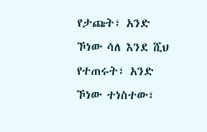የታጩት፣ አንድ ኾነው ሳለ እንደ ሺህ የተጠሩት፣ አንድ ኾነው ተነስተው፣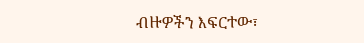ብዙዎችን እፍርተው፣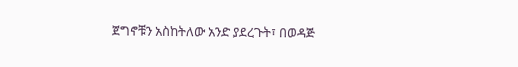ጀግኖቹን አስከትለው አንድ ያደረጉት፣ በወዳጅ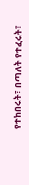የተከበሩት፣ በጣለት የተፈሩት፣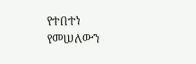የተበተነ የመሠለውን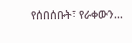የሰበሰቡት፣ የራቀውን...